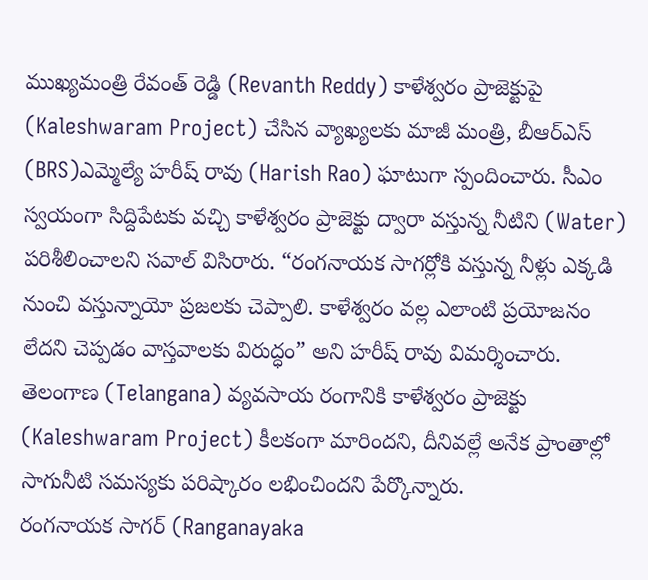ముఖ్యమంత్రి రేవంత్ రెడ్డి (Revanth Reddy) కాళేశ్వరం ప్రాజెక్టుపై (Kaleshwaram Project) చేసిన వ్యాఖ్యలకు మాజీ మంత్రి, బీఆర్ఎస్ (BRS)ఎమ్మెల్యే హరీష్ రావు (Harish Rao) ఘాటుగా స్పందించారు. సీఎం స్వయంగా సిద్దిపేటకు వచ్చి కాళేశ్వరం ప్రాజెక్టు ద్వారా వస్తున్న నీటిని (Water) పరిశీలించాలని సవాల్ విసిరారు. “రంగనాయక సాగర్లోకి వస్తున్న నీళ్లు ఎక్కడి నుంచి వస్తున్నాయో ప్రజలకు చెప్పాలి. కాళేశ్వరం వల్ల ఎలాంటి ప్రయోజనం లేదని చెప్పడం వాస్తవాలకు విరుద్ధం” అని హరీష్ రావు విమర్శించారు. తెలంగాణ (Telangana) వ్యవసాయ రంగానికి కాళేశ్వరం ప్రాజెక్టు (Kaleshwaram Project) కీలకంగా మారిందని, దీనివల్లే అనేక ప్రాంతాల్లో సాగునీటి సమస్యకు పరిష్కారం లభించిందని పేర్కొన్నారు.
రంగనాయక సాగర్ (Ranganayaka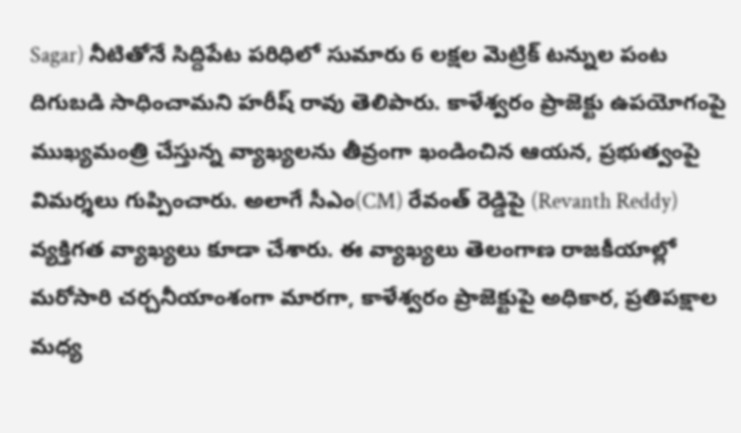Sagar) నీటితోనే సిద్దిపేట పరిధిలో సుమారు 6 లక్షల మెట్రిక్ టన్నుల పంట దిగుబడి సాధించామని హరీష్ రావు తెలిపారు. కాళేశ్వరం ప్రాజెక్టు ఉపయోగంపై ముఖ్యమంత్రి చేస్తున్న వ్యాఖ్యలను తీవ్రంగా ఖండించిన ఆయన, ప్రభుత్వంపై విమర్శలు గుప్పించారు. అలాగే సీఎం(CM) రేవంత్ రెడ్డిపై (Revanth Reddy) వ్యక్తిగత వ్యాఖ్యలు కూడా చేశారు. ఈ వ్యాఖ్యలు తెలంగాణ రాజకీయాల్లో మరోసారి చర్చనీయాంశంగా మారగా, కాళేశ్వరం ప్రాజెక్టుపై అధికార, ప్రతిపక్షాల మధ్య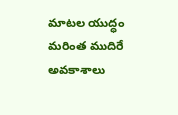మాటల యుద్ధం మరింత ముదిరే అవకాశాలు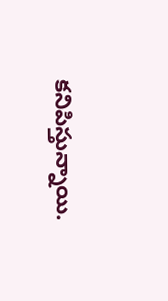కనిపిస్తున్నాయి.